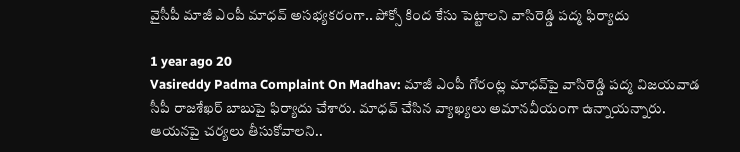వైసీపీ మాజీ ఎంపీ మాధవ్‌‌ అసభ్యకరంగా.. పోక్సో కింద కేసు పెట్టాలని వాసిరెడ్డి పద్మ ఫిర్యాదు

1 year ago 20
Vasireddy Padma Complaint On Madhav: మాజీ ఎంపీ గోరంట్ల మాధవ్‌పై వాసిరెడ్డి పద్మ విజయవాడ సీపీ రాజశేఖర్ బాబుపై ఫిర్యాదు చేశారు. మాధవ్ చేసిన వ్యాఖ్యలు అమానవీయంగా ఉన్నాయన్నారు. ఆయనపై చర్యలు తీసుకోవాలని..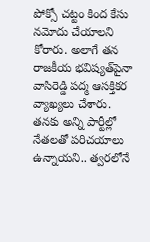పోక్సో చట్టం కింద కేసు నమోదు చేయాలని కోరారు. అలాగే తన రాజకీయ భవిష్యత్‌పైనా వాసిరెడ్డి పద్మ ఆసక్తికర వ్యాఖ్యలు చేశారు. తనకు అన్ని పార్టీల్లో నేతలతో పరిచయాలు ఉన్నాయని.. త్వరలోనే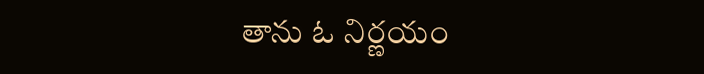తాను ఓ నిర్ణయం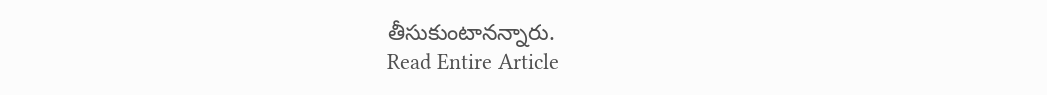తీసుకుంటానన్నారు.
Read Entire Article